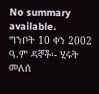No summary available.
ግንቦት 10 ቀን 2002 ዓ.ም ዳኞች፡- ሂሩት መለሰ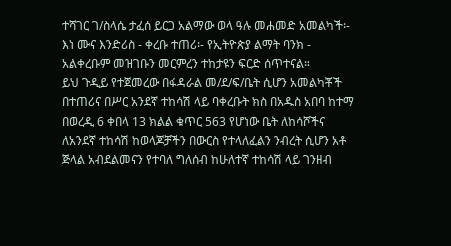ተሻገር ገ/ስላሴ ታፈሰ ይርጋ አልማው ወላ ዓሉ መሐመድ አመልካች፡- እነ ሙና እንድሪስ - ቀረቡ ተጠሪ፡- የኢትዮጵያ ልማት ባንክ - አልቀረቡም መዝገቡን መርምረን ተከታዩን ፍርድ ሰጥተናል።
ይህ ጉዲይ የተጀመረው በፋዳራል መ/ደ/ፍ/ቤት ሲሆን አመልካቾች በተጠሪና በሥር አንደኛ ተከሳሽ ላይ ባቀረቡት ክስ በአዱስ አበባ ከተማ በወረዲ 6 ቀበላ 13 ክልል ቁጥር 563 የሆነው ቤት ለከሳሾችና ለአንደኛ ተከሳሽ ከወላጆቻችን በውርስ የተላለፈልን ንብረት ሲሆን አቶ ጅላል አብደልመናን የተባለ ግለሰብ ከሁለተኛ ተከሳሽ ላይ ገንዘብ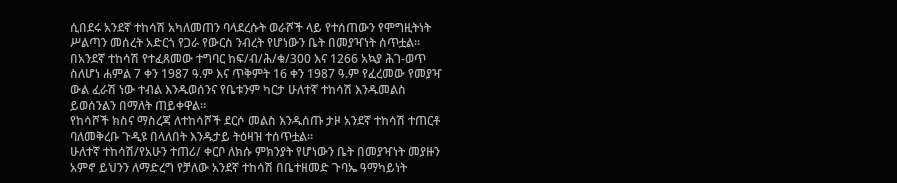ሲበደሩ አንደኛ ተከሳሽ አካለመጠን ባላደረሱት ወራሾች ላይ የተሰጠውን የሞግዚትነት ሥልጣን መሰረት አድርጎ የጋራ የውርስ ንብረት የሆነውን ቤት በመያዣነት ሰጥቷል። በአንደኛ ተከሳሽ የተፈጸመው ተግባር ከፍ/ብ/ሕ/ቁ/300 እና 1266 አኳያ ሕገ-ወጥ ስለሆነ ሐምል 7 ቀን 1987 ዓ.ም እና ጥቅምት 16 ቀን 1987 ዓ.ም የፈረመው የመያዣ ውል ፈራሽ ነው ተብል እንዱወሰንና የቤቱንም ካርታ ሁለተኛ ተከሳሽ እንዱመልስ ይወሰንልን በማለት ጠይቀዋል።
የከሳሾች ክስና ማስረጃ ለተከሳሾች ደርሶ መልስ እንዱሰጡ ታዞ አንደኛ ተከሳሽ ተጠርቶ ባለመቅረቡ ጉዲዩ በላለበት እንዱታይ ትዕዛዝ ተሰጥቷል።
ሁለተኛ ተከሳሽ/የአሁን ተጠሪ/ ቀርቦ ለክሱ ምክንያት የሆነውን ቤት በመያዣነት መያዙን አምኖ ይህንን ለማድረግ የቻለው አንደኛ ተከሳሽ በቤተዘመድ ጉባኤ ዓማካይነት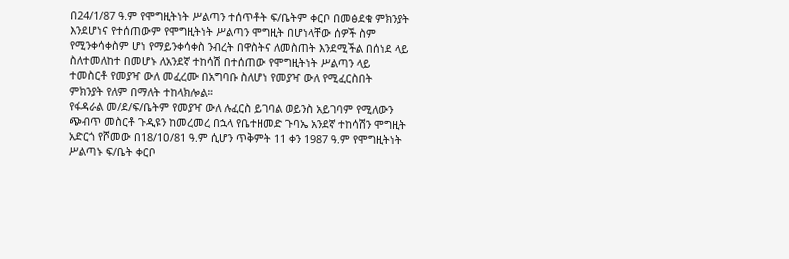በ24/1/87 ዓ.ም የሞግዚትነት ሥልጣን ተሰጥቶት ፍ/ቤትም ቀርቦ በመፅደቁ ምክንያት እንደሆነና የተሰጠውም የሞግዚትነት ሥልጣን ሞግዚት በሆነላቸው ሰዎች ስም የሚንቀሳቀስም ሆነ የማይንቀሳቀስ ንብረት በዋስትና ለመስጠት እንደሚችል በሰነደ ላይ ስለተመለከተ በመሆኑ ለአንደኛ ተከሳሽ በተሰጠው የሞግዚትነት ሥልጣን ላይ ተመስርቶ የመያዣ ውለ መፈረሙ በአግባቡ ስለሆነ የመያዣ ውለ የሚፈርስበት ምክንያት የለም በማለት ተከላክሎል።
የፋዳራል መ/ደ/ፍ/ቤትም የመያዣ ውለ ሉፈርስ ይገባል ወይንስ አይገባም የሚለውን ጭብጥ መስርቶ ጉዲዩን ከመረመረ በኋላ የቤተዘመድ ጉባኤ አንደኛ ተከሳሽን ሞግዚት አድርጎ የሾመው በ18/1ዐ/81 ዓ.ም ሲሆን ጥቅምት 11 ቀን 1987 ዓ.ም የሞግዚትነት ሥልጣኑ ፍ/ቤት ቀርቦ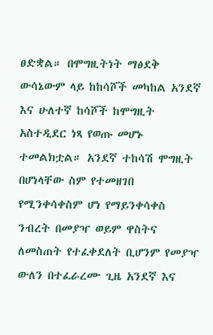ፀድቋል። በሞግዚትነት ማፅደቅ ውሳኔውም ላይ ከከሳሾች መካከል አንደኛ እና ሁለተኛ ከሳሾች ከሞግዚት አስተዲደር ነጻ የወጡ መሆኑ ተመልክቷል። አንደኛ ተከሳሽ ሞግዚት በሆነላቸው ስም የተመዘገበ የሚንቀሳቀስም ሆነ የማይንቀሳቀስ ንብረት በመያዣ ወይም ዋስትና ለመስጠት የተፈቀደለት ቢሆንም የመያዣ ውለን በተፈራረሙ ጊዜ አንደኛ እና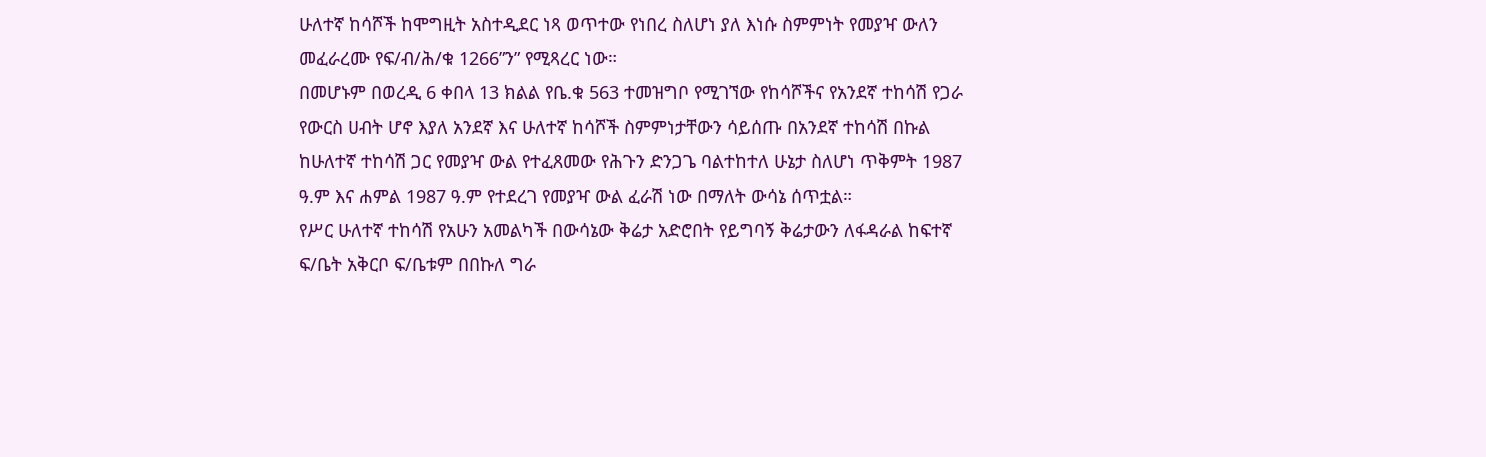ሁለተኛ ከሳሾች ከሞግዚት አስተዲደር ነጻ ወጥተው የነበረ ስለሆነ ያለ እነሱ ስምምነት የመያዣ ውለን መፈራረሙ የፍ/ብ/ሕ/ቁ 1266”ን” የሚጻረር ነው።
በመሆኑም በወረዲ 6 ቀበላ 13 ክልል የቤ.ቁ 563 ተመዝግቦ የሚገኘው የከሳሾችና የአንደኛ ተከሳሽ የጋራ የውርስ ሀብት ሆኖ እያለ አንደኛ እና ሁለተኛ ከሳሾች ስምምነታቸውን ሳይሰጡ በአንደኛ ተከሳሽ በኩል ከሁለተኛ ተከሳሽ ጋር የመያዣ ውል የተፈጸመው የሕጉን ድንጋጌ ባልተከተለ ሁኔታ ስለሆነ ጥቅምት 1987 ዓ.ም እና ሐምል 1987 ዓ.ም የተደረገ የመያዣ ውል ፈራሽ ነው በማለት ውሳኔ ሰጥቷል።
የሥር ሁለተኛ ተከሳሽ የአሁን አመልካች በውሳኔው ቅሬታ አድሮበት የይግባኝ ቅሬታውን ለፋዳራል ከፍተኛ ፍ/ቤት አቅርቦ ፍ/ቤቱም በበኩለ ግራ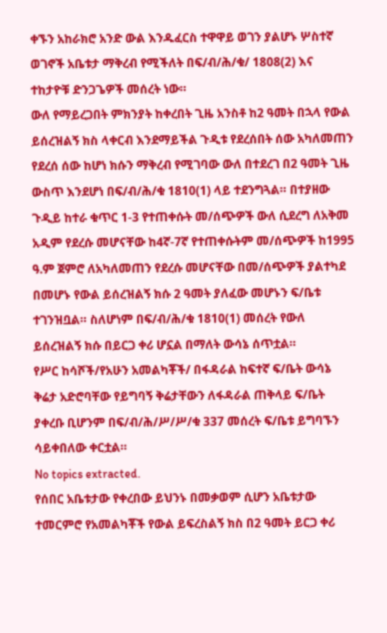ቀኙን አከራክሮ አንድ ውል እንዱፈርስ ተዋዋይ ወገን ያልሆኑ ሦስተኛ ወገኖች አቤቱታ ማቅረብ የሚችለት በፍ/ብ/ሕ/ቁ/ 1808(2) እና ተከታዮቹ ድንጋጌዎች መሰረት ነው።
ውለ የማይረጋበት ምክንያት ከቀረበት ጊዜ አንስቶ ከ2 ዓመት በኋላ የውል ይሰረዝልኝ ክስ ላቀርብ እንደማይችል ጉዲቱ የደረሰበት ሰው አካለመጠን የደረሰ ሰው ከሆነ ክሱን ማቅረብ የሚገባው ውለ በተደረገ በ2 ዓመት ጊዜ ውስጥ እንደሆነ በፍ/ብ/ሕ/ቁ 1810(1) ላይ ተደንግጓል። በተያዘው ጉዲይ ከተራ ቁጥር 1-3 የተጠቀሱት መ/ሰጭዎች ውለ ሲደረግ ለአቅመ አዲም የደረሱ መሆናቸው ከ4ኛ-7ኛ የተጠቀሱትም መ/ሰጭዎች ከ1995 ዓ.ም ጀምሮ ለአካለመጠን የደረሱ መሆናቸው በመ/ሰጭዎች ያልተካደ በመሆኑ የውል ይሰረዝልኝ ክሱ 2 ዓመት ያለፈው መሆኑን ፍ/ቤቱ ተገንዝቧል። ስለሆነም በፍ/ብ/ሕ/ቁ 1810(1) መሰረት የውለ ይሰረዝልኝ ክሱ በይርጋ ቀሪ ሆኗል በማለት ውሳኔ ሰጥቷል።
የሥር ከሳሾች/የአሁን አመልካቾች/ በፋዳራል ከፍተኛ ፍ/ቤት ውሳኔ ቅሬታ አድሮባቸው የይግባኝ ቅሬታቸውን ለፋዳራል ጠቅላይ ፍ/ቤት ያቀረቡ ቢሆንም በፍ/ብ/ሕ/ሥ/ሥ/ቁ 337 መሰረት ፍ/ቤቱ ይግባኙን ሳይቀበለው ቀርቷል።
No topics extracted.
የሰበር አቤቱታው የቀረበው ይህንኑ በመቃወም ሲሆን አቤቱታው ተመርምሮ የአመልካቾች የውል ይፍረስልኝ ክስ በ2 ዓመት ይርጋ ቀሪ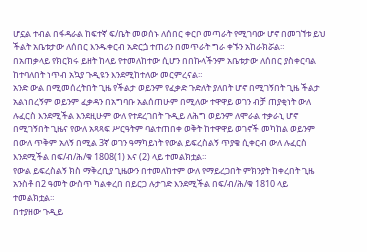ሆኗል ተብል በፋዳራል ከፍተኛ ፍ/ቤት መወሰኑ ለሰበር ቀርቦ መጣራት የሚገባው ሆኖ በመገኘቱ ይህ ችልት አቤቱታው ለሰበር እንዱቀርብ አድርጏ ተጠሪን በመጥራት ግራ ቀኙን አከራክሯል።
በአጠቃላይ የክርክሩ ይዘት ከላይ የተመለከተው ሲሆን በበኩላችንም አቤቱታው ለሰበር ያስቀርባል ከተባለበት ነጥብ አኳያ ጉዲዩን እንደሚከተለው መርምረናል።
አንድ ውል በሚመሰረትበት ጊዜ የችልታ ወይንም የፈቃድ ጉድለት ያለበት ሆኖ በሚገኝበት ጊዜ ችልታ አልነበረኝም ወይንም ፈቃዳን በአግባቡ አልሰጠሁም በሚለው ተዋዋይ ወገን ብቻ ጠያቂነት ውለ ሉፈርስ እንደሚችል እንደዚሁም ውለ የተደረገበት ጉዲይ ለሕግ ወይንም ለሞራል ተቃራኒ ሆኖ በሚገኝበት ጊዜና የውለ አጻጻፍ ሥርዓትም ባልተጠበቀ ወቅት ከተዋዋይ ወገኖች መካከል ወይንም በውለ ጥቅም አለኝ በሚል 3ኛ ወገን ዓማካይነት የውል ይፍረስልኝ ጥያቄ ሲቀርብ ውለ ሉፈርስ እንደሚችል በፍ/ብ/ሕ/ቁ 1808(1) እና (2) ላይ ተመልክቷል።
የውል ይፍረስልኝ ክስ ማቅረቢያ ጊዜውን በተመለከተም ውለ የማይረጋበት ምክንያት ከቀረበት ጊዜ አንስቶ በ2 ዓመት ውስጥ ካልቀረበ በይርጋ ሉታገድ እንደሚችል በፍ/ብ/ሕ/ቁ 1810 ላይ ተመልክቷል።
በተያዘው ጉዲይ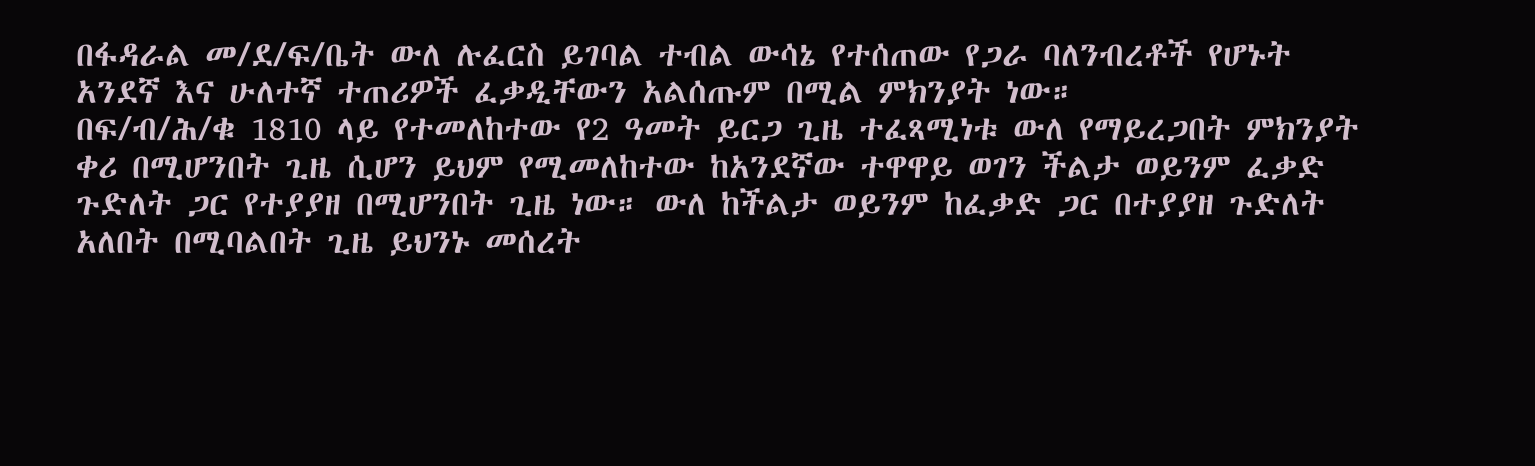በፋዳራል መ/ደ/ፍ/ቤት ውለ ሉፈርስ ይገባል ተብል ውሳኔ የተሰጠው የጋራ ባለንብረቶች የሆኑት አንደኛ እና ሁለተኛ ተጠሪዎች ፈቃዲቸውን አልሰጡም በሚል ምክንያት ነው።
በፍ/ብ/ሕ/ቁ 1810 ላይ የተመለከተው የ2 ዓመት ይርጋ ጊዜ ተፈጻሚነቱ ውለ የማይረጋበት ምክንያት ቀሪ በሚሆንበት ጊዜ ሲሆን ይህም የሚመለከተው ከአንደኛው ተዋዋይ ወገን ችልታ ወይንም ፈቃድ ጉድለት ጋር የተያያዘ በሚሆንበት ጊዜ ነው። ውለ ከችልታ ወይንም ከፈቃድ ጋር በተያያዘ ጉድለት አለበት በሚባልበት ጊዜ ይህንኑ መሰረት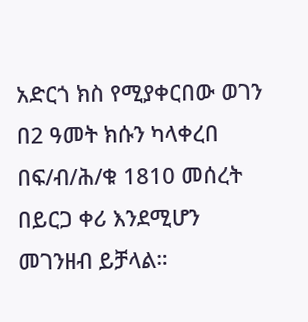አድርጎ ክስ የሚያቀርበው ወገን በ2 ዓመት ክሱን ካላቀረበ በፍ/ብ/ሕ/ቁ 1810 መሰረት በይርጋ ቀሪ እንደሚሆን መገንዘብ ይቻላል።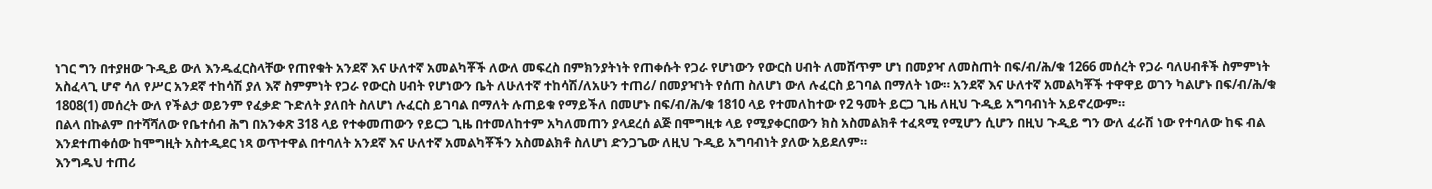ነገር ግን በተያዘው ጉዲይ ውለ እንዱፈርስላቸው የጠየቁት አንደኛ እና ሁለተኛ አመልካቾች ለውለ መፍረስ በምክንያትነት የጠቀሱት የጋራ የሆነውን የውርስ ሀብት ለመሸጥም ሆነ በመያዣ ለመስጠት በፍ/ብ/ሕ/ቁ 1266 መሰረት የጋራ ባለሀብቶች ስምምነት አስፈላጊ ሆኖ ሳለ የሥር አንደኛ ተከሳሽ ያለ እኛ ስምምነት የጋራ የውርስ ሀብት የሆነውን ቤት ለሁለተኛ ተከሳሽ/ለአሁን ተጠሪ/ በመያዣነት የሰጠ ስለሆነ ውለ ሉፈርስ ይገባል በማለት ነው። አንደኛ እና ሁለተኛ አመልካቾች ተዋዋይ ወገን ካልሆኑ በፍ/ብ/ሕ/ቁ 1808(1) መሰረት ውለ የችልታ ወይንም የፈቃድ ጉድለት ያለበት ስለሆነ ሉፈርስ ይገባል በማለት ሉጠይቁ የማይችለ በመሆኑ በፍ/ብ/ሕ/ቁ 1810 ላይ የተመለከተው የ2 ዓመት ይርጋ ጊዜ ለዚህ ጉዲይ አግባብነት አይኖረውም።
በልላ በኩልም በተሻሻለው የቤተሰብ ሕግ በአንቀጽ 318 ላይ የተቀመጠውን የይርጋ ጊዜ በተመለከተም አካለመጠን ያላደረሰ ልጅ በሞግዚቱ ላይ የሚያቀርበውን ክስ አስመልክቶ ተፈጻሚ የሚሆን ሲሆን በዚህ ጉዲይ ግን ውለ ፈራሽ ነው የተባለው ከፍ ብል እንደተጠቀሰው ከሞግዚት አስተዲደር ነጻ ወጥተዋል በተባለት አንደኛ እና ሁለተኛ አመልካቾችን አስመልክቶ ስለሆነ ድንጋጌው ለዚህ ጉዲይ አግባብነት ያለው አይደለም።
እንግዱህ ተጠሪ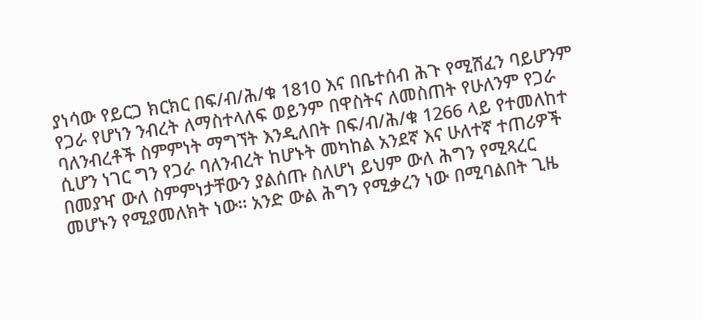ያነሳው የይርጋ ክርክር በፍ/ብ/ሕ/ቁ 1810 እና በቤተሰብ ሕጉ የሚሸፈን ባይሆንም የጋራ የሆነን ንብረት ለማስተላለፍ ወይንም በዋስትና ለመስጠት የሁለንም የጋራ ባለንብረቶች ስምምነት ማግኘት እንዲለበት በፍ/ብ/ሕ/ቁ 1266 ላይ የተመለከተ ሲሆን ነገር ግን የጋራ ባለንብረት ከሆኑት መካከል አንደኛ እና ሁለተኛ ተጠሪዎች በመያዣ ውለ ስምምነታቸውን ያልሰጡ ስለሆነ ይህም ውለ ሕግን የሚጻረር መሆኑን የሚያመለክት ነው። አንድ ውል ሕግን የሚቃረን ነው በሚባልበት ጊዜ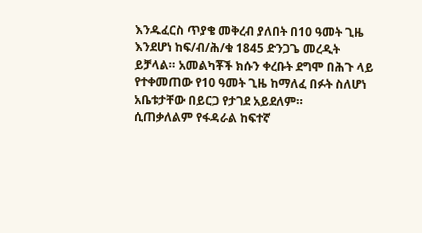እንዱፈርስ ጥያቄ መቅረብ ያለበት በ10 ዓመት ጊዜ እንደሆነ ከፍ/ብ/ሕ/ቁ 1845 ድንጋጌ መረዲት ይቻላል። አመልካቾች ክሱን ቀረቡት ደግሞ በሕጉ ላይ የተቀመጠው የ10 ዓመት ጊዜ ከማለፈ በፉት ስለሆነ አቤቱታቸው በይርጋ የታገደ አይደለም።
ሲጠቃለልም የፋዳራል ከፍተኛ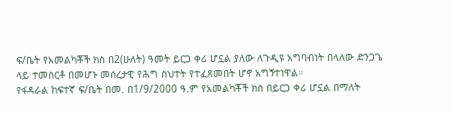ፍ/ቤት የአመልካቾች ክስ በ2(ሁለት) ዓመት ይርጋ ቀሪ ሆኗል ያለው ለጉዲዩ አግባብነት በላለው ድንጋጌ ላይ ተመስርቶ በመሆኑ መሰረታዊ የሕግ ስህተት የተፈጸመበት ሆኖ አግኝተነዋል።
የፋዳራል ከፍተኛ ፍ/ቤት በመ. በ1/9/2000 ዓ.ም የአመልካቾች ክስ በይርጋ ቀሪ ሆኗል በማለት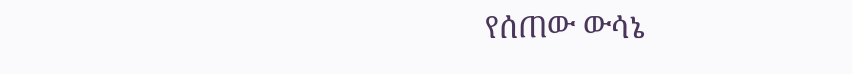የሰጠው ውሳኔ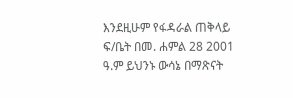እንደዚሁም የፋዳራል ጠቅላይ ፍ/ቤት በመ. ሐምል 28 2001 ዓ.ም ይህንኑ ውሳኔ በማጽናት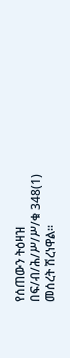የሰጠውን ትዕዛዝ በፍ/ብ/ሕ/ሥ/ሥ/ቁ 348(1) መሰረት ሽረነዋል።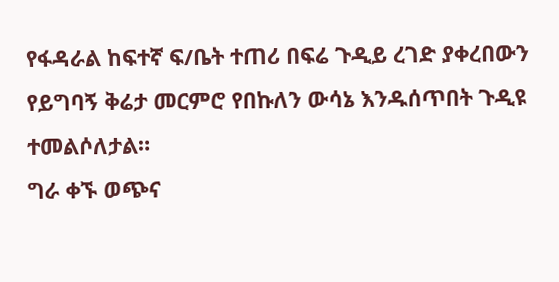የፋዳራል ከፍተኛ ፍ/ቤት ተጠሪ በፍሬ ጉዲይ ረገድ ያቀረበውን የይግባኝ ቅሬታ መርምሮ የበኩለን ውሳኔ እንዱሰጥበት ጉዲዩ ተመልሶለታል።
ግራ ቀኙ ወጭና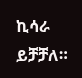ኪሳራ ይቻቻለ።